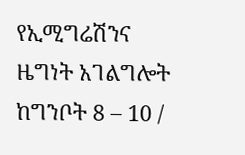የኢሚግሬሽንና ዜግነት አገልግሎት ከግንቦት 8 – 10 /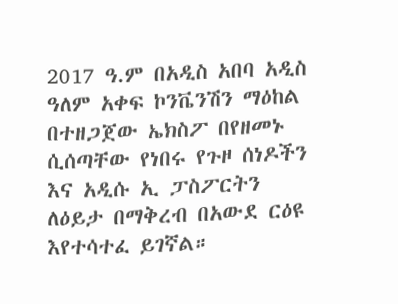2017 ዓ.ም በአዲስ አበባ አዲስ ዓለም አቀፍ ኮንቬንሽን ማዕከል በተዘጋጀው ኤክስፖ በየዘመኑ ሲሰጣቸው የነበሩ የጉዞ ሰነዶችን እና አዲሱ ኢ ፓስፖርትን ለዕይታ በማቅረብ በአውደ ርዕዩ እየተሳተፈ ይገኛል።